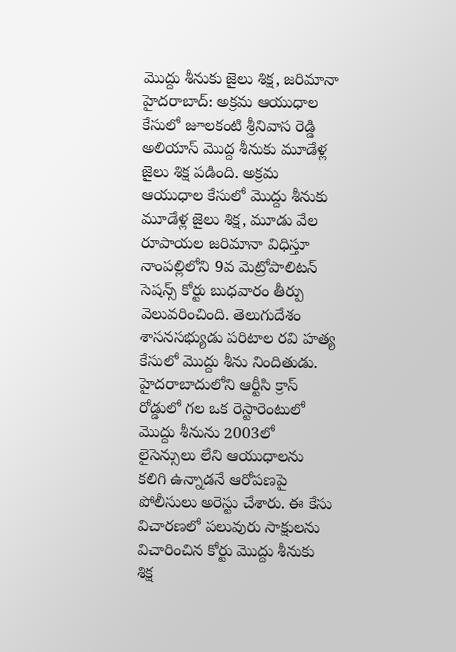మొద్దు శీనుకు జైలు శిక్ష, జరిమానా
హైదరాబాద్: అక్రమ ఆయుధాల కేసులో జూలకంటి శ్రీనివాస రెడ్డి అలియాస్ మొద్ద శీనుకు మూడేళ్ల జైలు శిక్ష పడింది. అక్రమ ఆయుధాల కేసులో మొద్దు శీనుకు మూడేళ్ల జైలు శిక్ష, మూడు వేల రూపాయల జరిమానా విధిస్తూ నాంపల్లిలోని 9వ మెట్రోపాలిటన్ సెషన్స్ కోర్టు బుధవారం తీర్పు వెలువరించింది. తెలుగుదేశం శాసనసభ్యుడు పరిటాల రవి హత్య కేసులో మొద్దు శీను నిందితుడు.
హైదరాబాదులోని ఆర్టీసి క్రాస్ రోడ్డులో గల ఒక రెస్టారెంటులో మొద్దు శీనును 2003లో లైసెన్సులు లేని ఆయుధాలను కలిగి ఉన్నాడనే ఆరోపణపై పోలీసులు అరెస్టు చేశారు. ఈ కేసు విచారణలో పలువురు సాక్షులను విచారించిన కోర్టు మొద్దు శీనుకు శిక్ష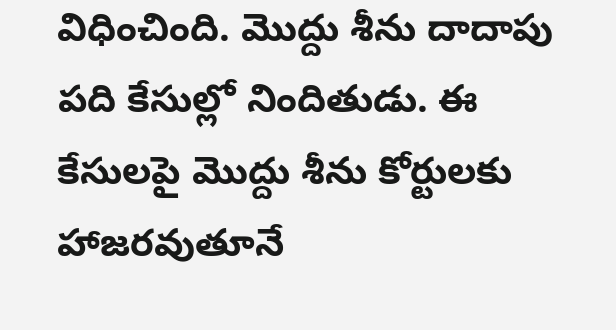విధించింది. మొద్దు శీను దాదాపు పది కేసుల్లో నిందితుడు. ఈ కేసులపై మొద్దు శీను కోర్టులకు హాజరవుతూనే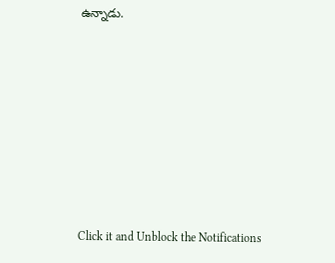ఉన్నాడు.












Click it and Unblock the Notifications